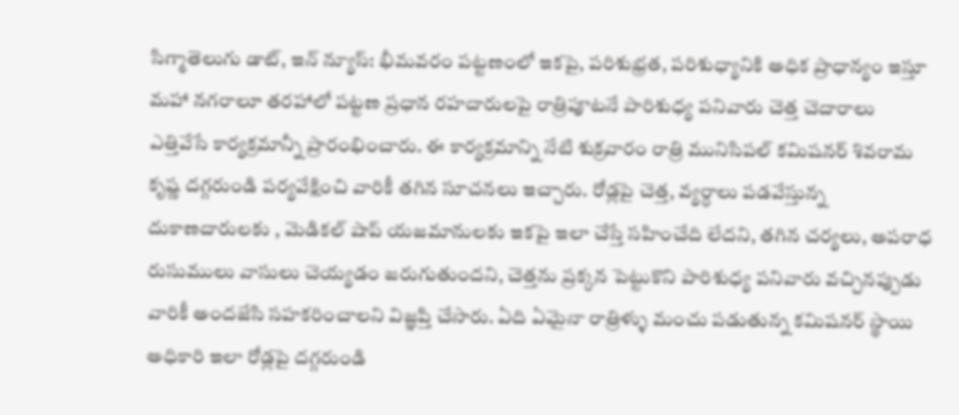సిగ్మాతెలుగు డాట్, ఇన్ న్యూస్: భీమవరం పట్టణంలో ఇకపై, పరిశుభ్రత, పరిశుధ్యానికి అధిక ప్రాధాన్యం ఇస్తూ మహా నగరాలూ తరహాలో పట్టణ ప్రధాన రహదారులపై రాత్రిపూటనే పారిశుధ్య పనివారు చెత్త చెదారాలు ఎత్తివేసే కార్యక్రమాన్నీ ప్రారంభించారు. ఈ కార్యక్రమాన్ని నేటి శుక్రవారం రాత్రి మునిసిపల్ కమిషనర్ శివరామ కృష్ణ దగ్గరుండి పర్యవేక్షించి వారికీ తగిన సూచనలు ఇచ్చారు. రోడ్లపై చెత్త, వ్యర్ధాలు పడవేస్తున్న దుకాణదారులకు , మెడికల్ షాప్ యజమానులకు ఇకపై ఇలా చేస్తే సహించేది లేదని, తగిన చర్యలు, అపరాధ రుసుములు వాసులు చెయ్యడం జరుగుతుందని, చెత్తను ప్రక్కన పెట్టుకొని పారిశుధ్య పనివారు వచ్చినప్పుడు వారికీ అందజేసి సహకరించాలని విజ్ఞప్తి చేసారు. ఏది ఏమైనా రాత్రిళ్ళు మంచు పడుతున్న కమిషనర్ స్థాయి అధికారి ఇలా రోడ్లపై దగ్గరుండి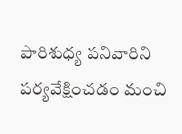పారిశుధ్య పనివారిని పర్యవేక్షించడం మంచి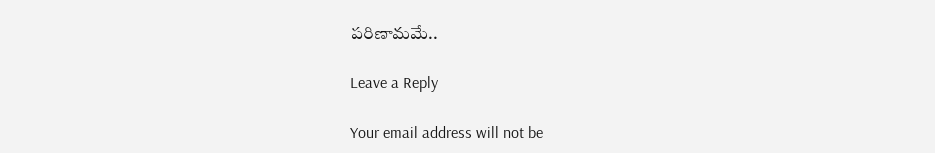పరిణామమే..

Leave a Reply

Your email address will not be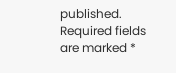published. Required fields are marked *